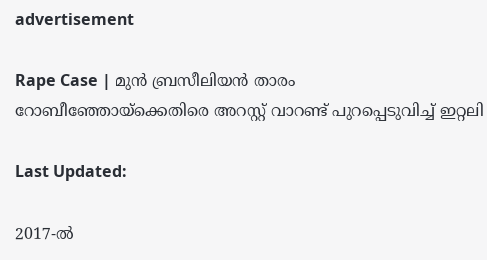advertisement

Rape Case | മുൻ ബ്രസീലിയൻ താരം റോബീഞ്ഞോയ്‌ക്കെതിരെ അറസ്റ്റ് വാറണ്ട് പുറപ്പെടുവിച്ച് ഇറ്റലി

Last Updated:

2017-ൽ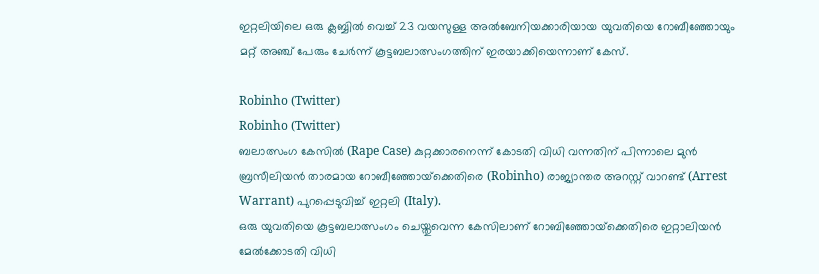ഇറ്റലിയിലെ ഒരു ക്ലബ്ബിൽ വെച്ച് 23 വയസുള്ള അൽബേനിയക്കാരിയായ യുവതിയെ റോബീഞ്ഞോയും മറ്റ് അഞ്ച് പേരും ചേർന്ന് കൂട്ടബലാത്സംഗത്തിന് ഇരയാക്കിയെന്നാണ് കേസ്.

Robinho (Twitter)
Robinho (Twitter)
ബലാത്സംഗ കേസിൽ (Rape Case) കുറ്റക്കാരനെന്ന് കോടതി വിധി വന്നതിന് പിന്നാലെ മുൻ ബ്രസീലിയൻ താരമായ റോബീഞ്ഞോയ്‌ക്കെതിരെ (Robinho) രാജ്യാന്തര അറസ്റ്റ് വാറണ്ട് (Arrest Warrant) പുറപ്പെടുവിച്ച് ഇറ്റലി (Italy).
ഒരു യുവതിയെ കൂട്ടബലാത്സംഗം ചെയ്തുവെന്ന കേസിലാണ് റോബിഞ്ഞോയ്‌ക്കെതിരെ ഇറ്റാലിയൻ മേൽക്കോടതി വിധി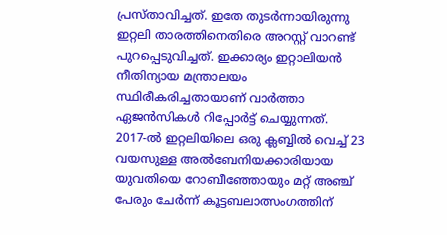പ്രസ്താവിച്ചത്. ഇതേ തുടർന്നായിരുന്നു ഇറ്റലി താരത്തിനെതിരെ അറസ്റ്റ് വാറണ്ട് പുറപ്പെടുവിച്ചത്. ഇക്കാര്യം ഇറ്റാലിയൻ നീതിന്യായ മന്ത്രാലയം സ്ഥിരീകരിച്ചതായാണ് വാർത്താ ഏജൻസികൾ റിപ്പോർട്ട് ചെയ്യുന്നത്.
2017-ൽ ഇറ്റലിയിലെ ഒരു ക്ലബ്ബിൽ വെച്ച് 23 വയസുള്ള അൽബേനിയക്കാരിയായ യുവതിയെ റോബീഞ്ഞോയും മറ്റ് അഞ്ച് പേരും ചേർന്ന് കൂട്ടബലാത്സംഗത്തിന്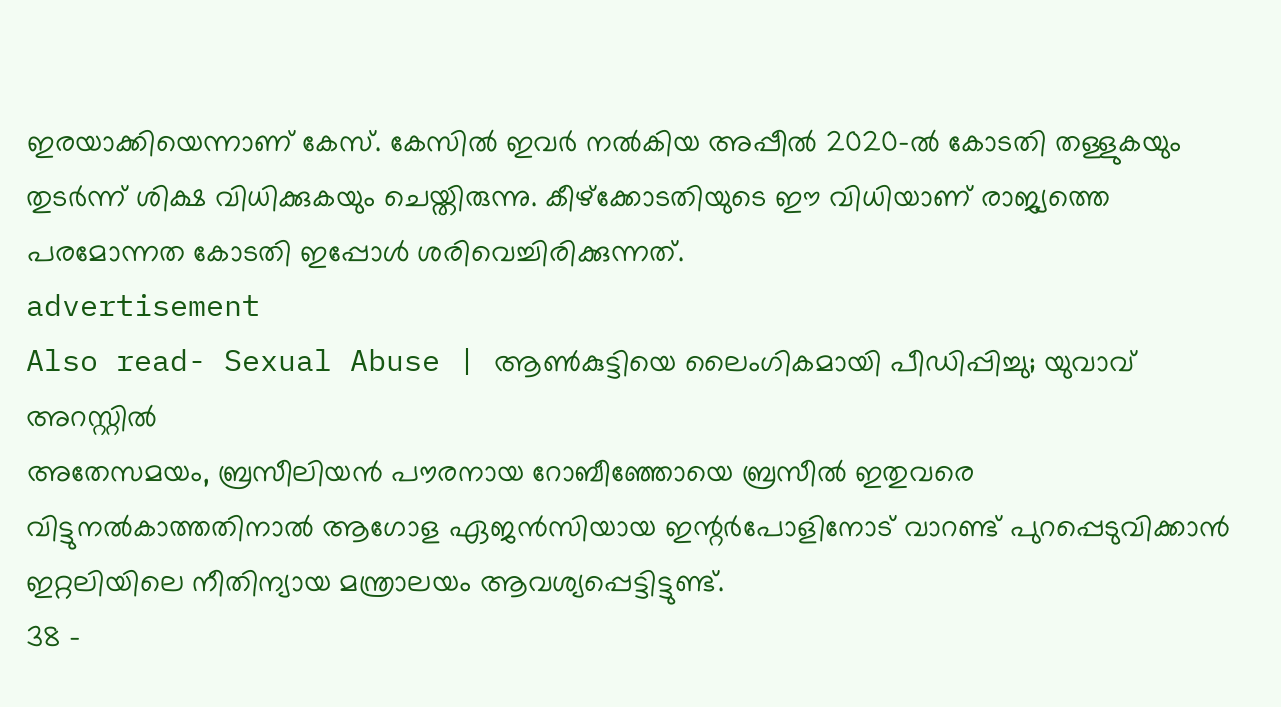ഇരയാക്കിയെന്നാണ് കേസ്. കേസിൽ ഇവർ നൽകിയ അപ്പീൽ 2020-ൽ കോടതി തള്ളുകയും തുടർന്ന് ശിക്ഷ വിധിക്കുകയും ചെയ്തിരുന്നു. കീഴ്‌ക്കോടതിയുടെ ഈ വിധിയാണ് രാജ്യത്തെ പരമോന്നത കോടതി ഇപ്പോൾ ശരിവെച്ചിരിക്കുന്നത്.
advertisement
Also read- Sexual Abuse | ആൺകുട്ടിയെ ലൈംഗികമായി പീഡിപ്പിച്ചു; യുവാവ് അറസ്റ്റിൽ
അതേസമയം, ബ്രസീലിയൻ പൗരനായ റോബീഞ്ഞോയെ ബ്രസീൽ ഇതുവരെ വിട്ടുനൽകാത്തതിനാൽ ആഗോള ഏജൻസിയായ ഇന്റർപോളിനോട് വാറണ്ട് പുറപ്പെടുവിക്കാൻ ഇറ്റലിയിലെ നീതിന്യായ മന്ത്രാലയം ആവശ്യപ്പെട്ടിട്ടുണ്ട്.
38 -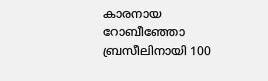കാരനായ റോബീഞ്ഞോ ബ്രസീലിനായി 100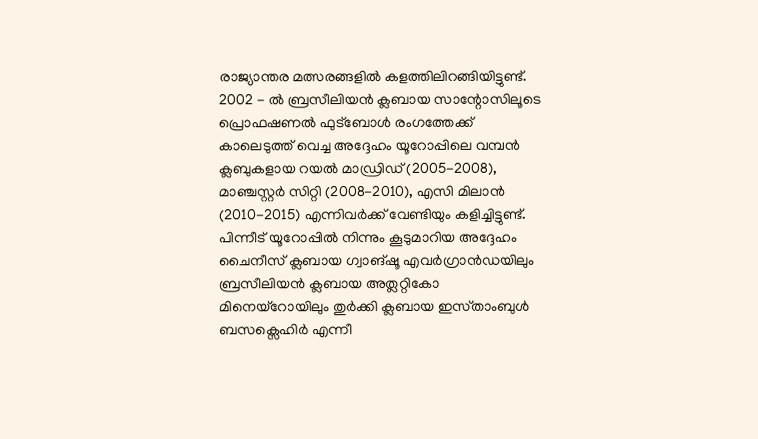രാജ്യാന്തര മത്സരങ്ങളിൽ കളത്തിലിറങ്ങിയിട്ടുണ്ട്. 2002 - ൽ ബ്രസീലിയൻ ക്ലബായ സാന്റോസിലൂടെ പ്രൊഫഷണൽ ഫുട്ബോൾ രംഗത്തേക്ക് കാലെടുത്ത് വെച്ച അദ്ദേഹം യൂറോപ്പിലെ വമ്പൻ ക്ലബുകളായ റയൽ മാഡ്രിഡ് (2005-2008), മാഞ്ചസ്റ്റർ സിറ്റി (2008-2010), എസി മിലാൻ (2010-2015) എന്നിവർക്ക് വേണ്ടിയും കളിച്ചിട്ടുണ്ട്. പിന്നീട് യൂറോപ്പിൽ നിന്നും കൂടുമാറിയ അദ്ദേഹം ചൈനീസ് ക്ലബായ ഗ്വാങ്‌ഷൂ എവർഗ്രാൻഡയിലും ബ്രസീലിയൻ ക്ലബായ അത്ലറ്റികോ മിനെയ്‌റോയിലും തുർക്കി ക്ലബായ ഇസ്‌താംബുൾ ബസക്സെഹിർ എന്നീ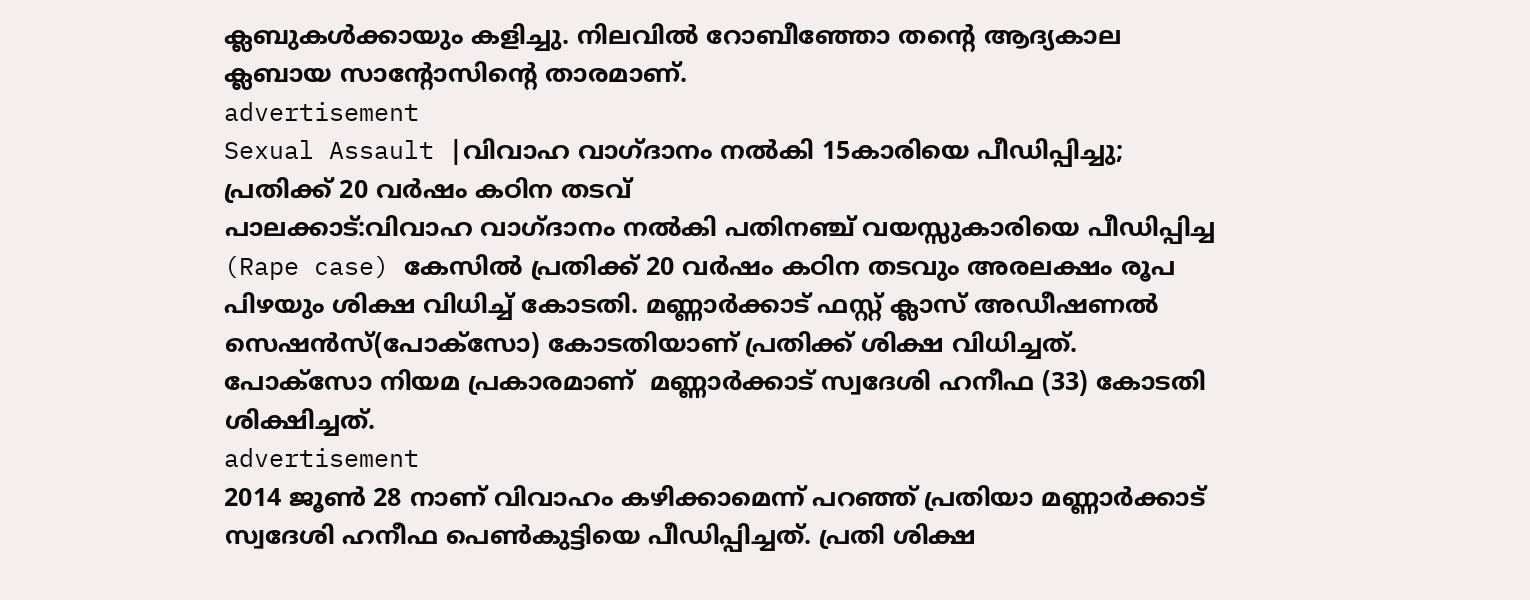ക്ലബുകൾക്കായും കളിച്ചു. നിലവിൽ റോബീഞ്ഞോ തന്റെ ആദ്യകാല ക്ലബായ സാന്റോസിന്റെ താരമാണ്.
advertisement
Sexual Assault |വിവാഹ വാഗ്ദാനം നൽകി 15കാരിയെ പീഡിപ്പിച്ചു; പ്രതിക്ക് 20 വർഷം കഠിന തടവ്
പാലക്കാട്:വിവാഹ വാഗ്ദാനം നല്‍കി പതിനഞ്ച് വയസ്സുകാരിയെ പീഡിപ്പിച്ച (Rape case) കേസില്‍ പ്രതിക്ക് 20 വര്‍ഷം കഠിന തടവും അരലക്ഷം രൂപ പിഴയും ശിക്ഷ വിധിച്ച് കോടതി. മണ്ണാര്‍ക്കാട് ഫസ്റ്റ് ക്ലാസ് അഡീഷണല്‍ സെഷന്‍സ്(പോക്‌സോ) കോടതിയാണ് പ്രതിക്ക് ശിക്ഷ വിധിച്ചത്. പോക്‌സോ നിയമ പ്രകാരമാണ്  മണ്ണാര്‍ക്കാട് സ്വദേശി ഹനീഫ (33) കോടതി ശിക്ഷിച്ചത്.
advertisement
2014 ജൂണ്‍ 28 നാണ് വിവാഹം കഴിക്കാമെന്ന് പറഞ്ഞ് പ്രതിയാ മണ്ണാര്‍ക്കാട് സ്വദേശി ഹനീഫ പെണ്‍കുട്ടിയെ പീഡിപ്പിച്ചത്. പ്രതി ശിക്ഷ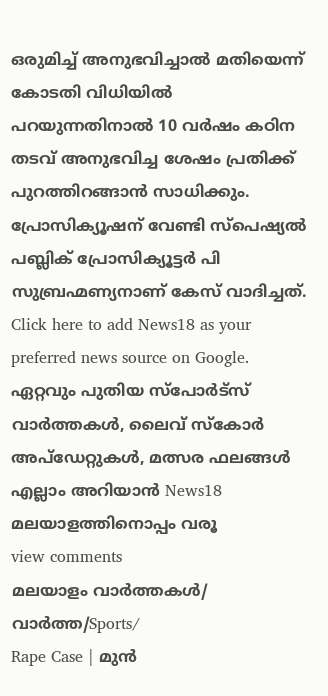ഒരുമിച്ച് അനുഭവിച്ചാല്‍ മതിയെന്ന് കോടതി വിധിയില്‍ പറയുന്നതിനാല്‍ 10 വര്‍ഷം കഠിന തടവ് അനുഭവിച്ച ശേഷം പ്രതിക്ക് പുറത്തിറങ്ങാന്‍ സാധിക്കും. പ്രോസിക്യൂഷന് വേണ്ടി സ്‌പെഷ്യല്‍ പബ്ലിക് പ്രോസിക്യൂട്ടര്‍ പി സുബ്രഹ്മണ്യനാണ് കേസ് വാദിച്ചത്.
Click here to add News18 as your preferred news source on Google.
ഏറ്റവും പുതിയ സ്പോർട്സ് വാർത്തകൾ, ലൈവ് സ്കോർ അപ്ഡേറ്റുകൾ, മത്സര ഫലങ്ങൾ എല്ലാം അറിയാൻ News18 മലയാളത്തിനൊപ്പം വരൂ
view comments
മലയാളം വാർത്തകൾ/ വാർത്ത/Sports/
Rape Case | മുൻ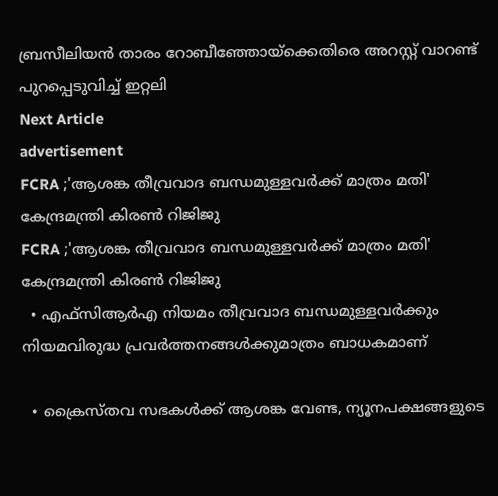ബ്രസീലിയൻ താരം റോബീഞ്ഞോയ്‌ക്കെതിരെ അറസ്റ്റ് വാറണ്ട് പുറപ്പെടുവിച്ച് ഇറ്റലി
Next Article
advertisement
FCRA ;'ആശങ്ക തീവ്രവാദ ബന്ധമുള്ളവർക്ക് മാത്രം മതി' കേന്ദ്രമന്ത്രി കിരണ്‍ റിജിജു
FCRA ;'ആശങ്ക തീവ്രവാദ ബന്ധമുള്ളവർക്ക് മാത്രം മതി' കേന്ദ്രമന്ത്രി കിരണ്‍ റിജിജു
  • എഫ്‌സിആർഎ നിയമം തീവ്രവാദ ബന്ധമുള്ളവർക്കും നിയമവിരുദ്ധ പ്രവർത്തനങ്ങൾക്കുമാത്രം ബാധകമാണ്

  • ക്രൈസ്തവ സഭകൾക്ക് ആശങ്ക വേണ്ട, ന്യൂനപക്ഷങ്ങളുടെ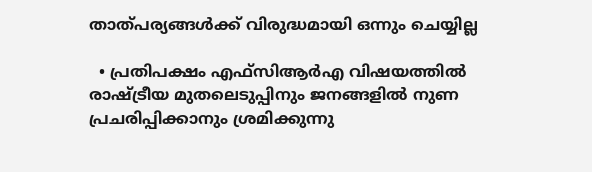താത്പര്യങ്ങൾക്ക് വിരുദ്ധമായി ഒന്നും ചെയ്യില്ല

  • പ്രതിപക്ഷം എഫ്‌സിആർഎ വിഷയത്തിൽ രാഷ്ട്രീയ മുതലെടുപ്പിനും ജനങ്ങളിൽ നുണ പ്രചരിപ്പിക്കാനും ശ്രമിക്കുന്നു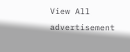View All
advertisement